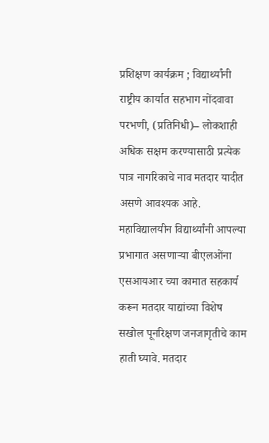प्रशिक्षण कार्यक्रम ; विद्यार्थ्यांनी राष्ट्रीय कार्यात सहभाग नोंदवावा
परभणी, (प्रतिनिधी)– लोकशाही अधिक सक्षम करण्यासाठी प्रत्येक पात्र नागरिकाचे नाव मतदार यादीत असणे आवश्यक आहे. महाविद्यालयीन विद्यार्थ्यांनी आपल्या प्रभागात असणाऱ्या बीएलओंना एसआयआर च्या कामात सहकार्य करून मतदार याद्यांच्या विशेष सखोल पूनरिक्षण जनजागृतीचे काम हाती घ्यावे. मतदार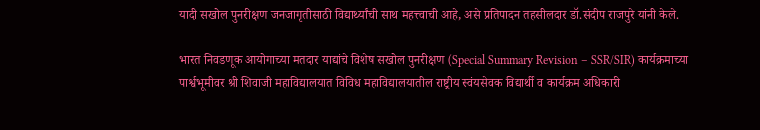यादी सखोल पुनरीक्षण जनजागृतीसाठी विद्यार्थ्यांची साथ महत्त्वाची आहे, असे प्रतिपादन तहसीलदार डॉ.संदीप राजपुरे यांनी केले.

भारत निवडणूक आयोगाच्या मतदार याद्यांचे विशेष सखोल पुनरीक्षण (Special Summary Revision – SSR/SIR) कार्यक्रमाच्या पार्श्वभूमीवर श्री शिवाजी महाविद्यालयात विविध महाविद्यालयातील राष्ट्रीय स्वंयसेवक विद्यार्थी व कार्यक्रम अधिकारी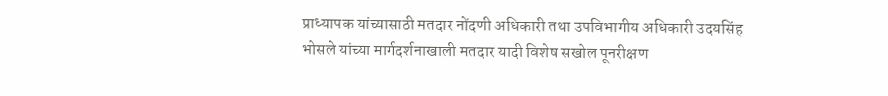प्राध्यापक यांच्यासाठी मतदार नोंदणी अधिकारी तथा उपविभागीय अधिकारी उदयसिंह भोसले यांच्या मार्गदर्शनाखाली मतदार यादी विशेष सखोल पूनरीक्षण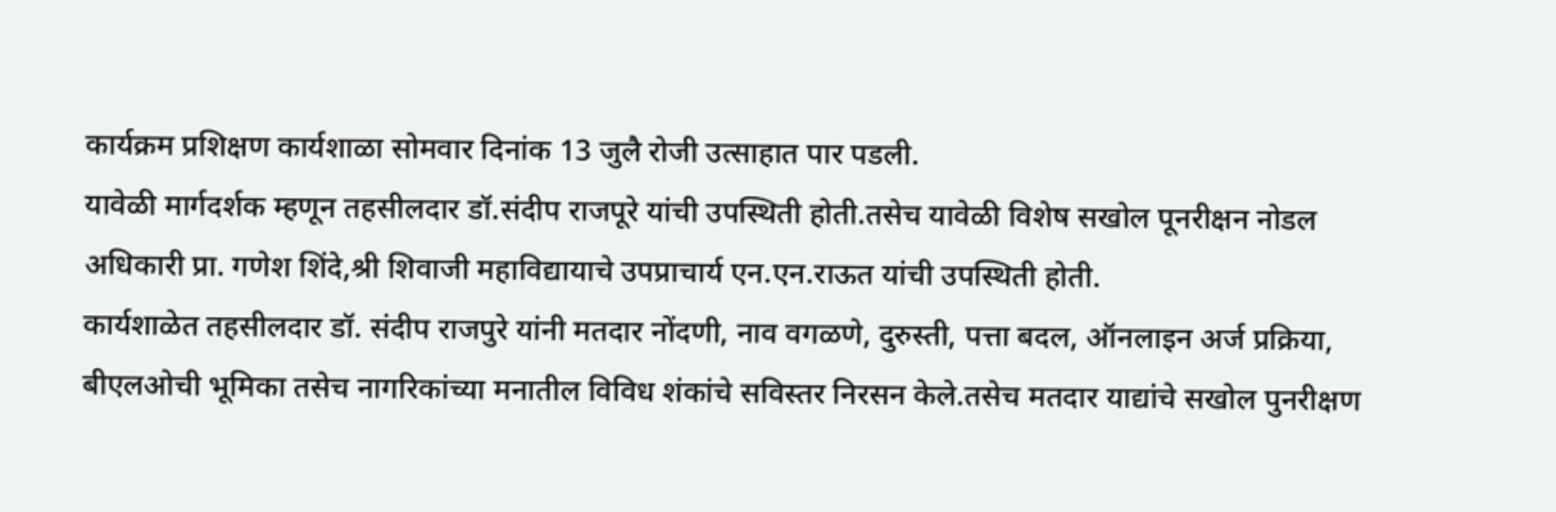कार्यक्रम प्रशिक्षण कार्यशाळा सोमवार दिनांक 13 जुलै रोजी उत्साहात पार पडली.
यावेळी मार्गदर्शक म्हणून तहसीलदार डॉ.संदीप राजपूरे यांची उपस्थिती होती.तसेच यावेळी विशेष सखोल पूनरीक्षन नोडल अधिकारी प्रा. गणेश शिंदे,श्री शिवाजी महाविद्यायाचे उपप्राचार्य एन.एन.राऊत यांची उपस्थिती होती.
कार्यशाळेत तहसीलदार डॉ. संदीप राजपुरे यांनी मतदार नोंदणी, नाव वगळणे, दुरुस्ती, पत्ता बदल, ऑनलाइन अर्ज प्रक्रिया, बीएलओची भूमिका तसेच नागरिकांच्या मनातील विविध शंकांचे सविस्तर निरसन केले.तसेच मतदार याद्यांचे सखोल पुनरीक्षण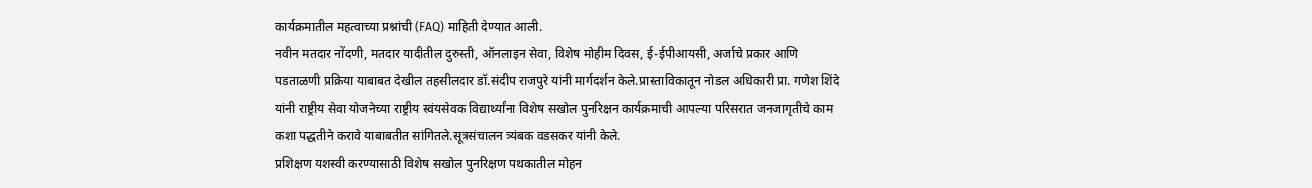कार्यक्रमातील महत्वाच्या प्रश्नांची (FAQ) माहिती देण्यात आली.
नवीन मतदार नोंदणी, मतदार यादीतील दुरुस्ती, ऑनलाइन सेवा, विशेष मोहीम दिवस, ई-ईपीआयसी, अर्जाचे प्रकार आणि पडताळणी प्रक्रिया याबाबत देखील तहसीलदार डॉ.संदीप राजपुरे यांनी मार्गदर्शन केले.प्रास्ताविकातून नोडल अधिकारी प्रा. गणेश शिंदे यांनी राष्ट्रीय सेवा योजनेच्या राष्ट्रीय स्वंयसेवक विद्यार्थ्यांना विशेष सखोल पुनरिक्षन कार्यक्रमाची आपल्या परिसरात जनजागृतीचे काम कशा पद्धतीने करावे याबाबतीत सांगितले.सूत्रसंचालन त्र्यंबक वडसकर यांनी केले.
प्रशिक्षण यशस्वी करण्यासाठी विशेष सखोल पुनरिक्षण पथकातील मोहन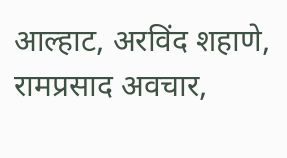आल्हाट, अरविंद शहाणे, रामप्रसाद अवचार,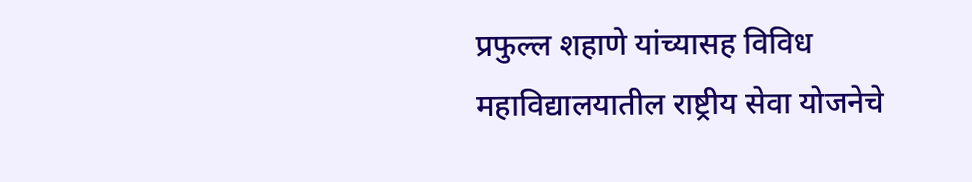प्रफुल्ल शहाणे यांच्यासह विविध महाविद्यालयातील राष्ट्रीय सेवा योजनेचे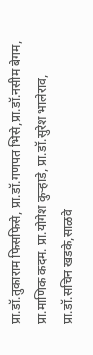प्रा.डॉ.तुकाराम फिसफिसे, प्रा.डॉ.गणपत भिसे,प्रा.डॉ.नसीम बेगम, प्रा.माणिक कदम. प्रा.योगेश कुऱ्हाडे, प्रा.डॉ.सुरेश भालेराव, प्रा.डॉ.सचिन खडके,साळवे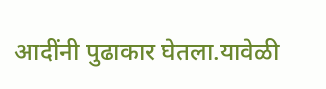आदींनी पुढाकार घेतला.यावेळी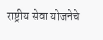राष्ट्रीय सेवा योजनेचे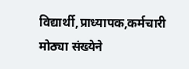विद्यार्थी,प्राध्यापक,कर्मचारी मोठ्या संख्येने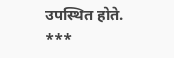उपस्थित होते.
***